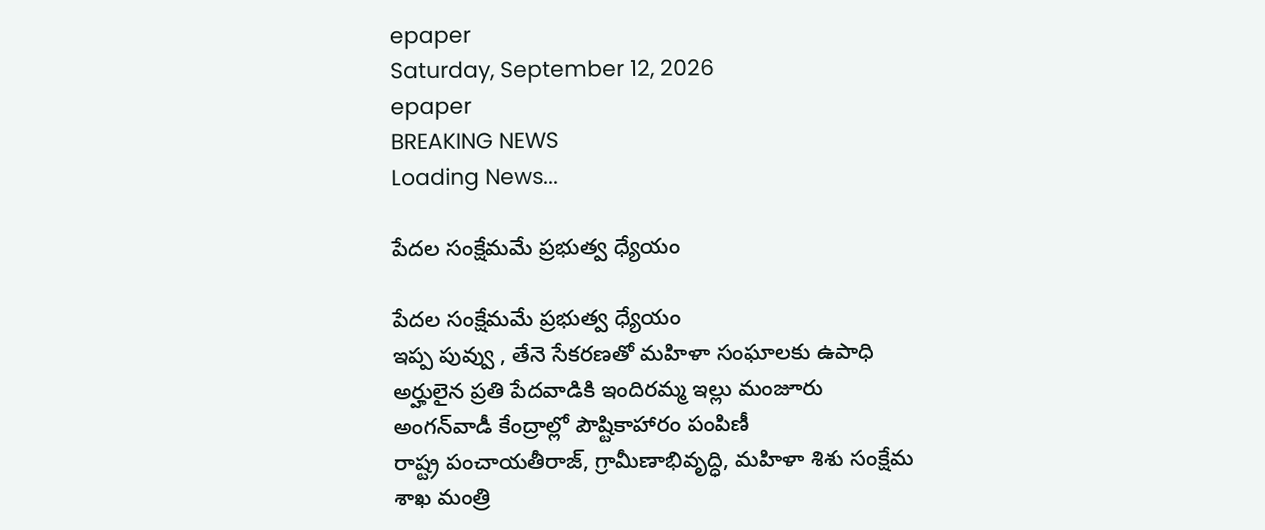epaper
Saturday, September 12, 2026
epaper
BREAKING NEWS
Loading News...

పేదల సంక్షేమమే ప్రభుత్వ ధ్యేయం

పేదల సంక్షేమమే ప్రభుత్వ ధ్యేయం
ఇప్ప పువ్వు , తేనె సేకరణతో మహిళా సంఘాలకు ఉపాధి
అర్హులైన ప్రతి పేదవాడికి ఇందిరమ్మ ఇల్లు మంజూరు
అంగన్‌వాడీ కేంద్రాల్లో పౌష్టికాహారం పంపిణీ
రాష్ట్ర పంచాయతీరాజ్, గ్రామీణాభివృద్ధి, మ‌హిళా శిశు సంక్షేమ శాఖ మంత్రి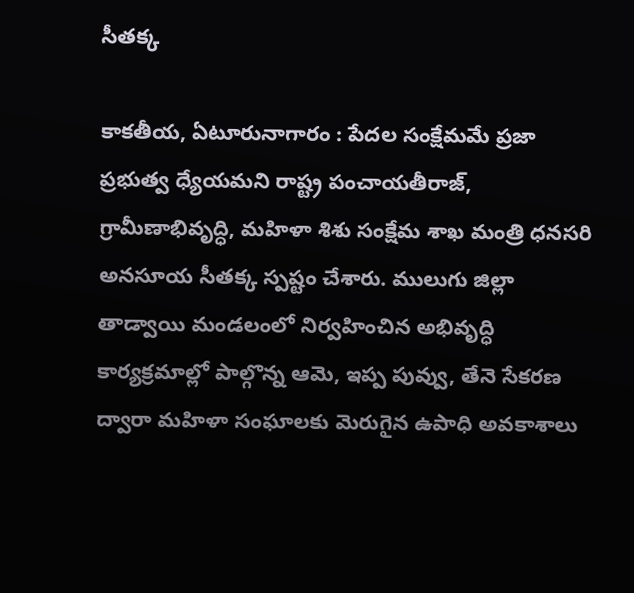సీతక్క

కాకతీయ, ఏటూరునాగారం : పేదల సంక్షేమమే ప్రజా ప్రభుత్వ ధ్యేయమని రాష్ట్ర పంచాయతీరాజ్, గ్రామీణాభివృద్ధి, మహిళా శిశు సంక్షేమ శాఖ మంత్రి ధనసరి అనసూయ సీతక్క స్పష్టం చేశారు. ములుగు జిల్లా తాడ్వాయి మండలంలో నిర్వహించిన అభివృద్ధి కార్యక్రమాల్లో పాల్గొన్న ఆమె, ఇప్ప పువ్వు, తేనె సేకరణ ద్వారా మహిళా సంఘాలకు మెరుగైన ఉపాధి అవకాశాలు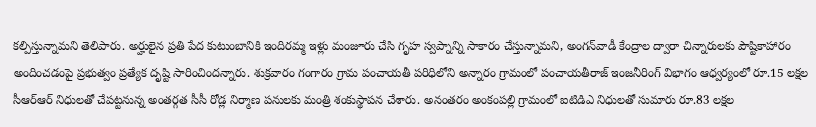కల్పిస్తున్నామని తెలిపారు. అర్హులైన ప్రతి పేద కుటుంబానికి ఇందిరమ్మ ఇళ్లు మంజూరు చేసి గృహ స్వప్నాన్ని సాకారం చేస్తున్నామని, అంగన్‌వాడీ కేంద్రాల ద్వారా చిన్నారులకు పౌష్టికాహారం అందించడంపై ప్రభుత్వం ప్రత్యేక దృష్టి సారించిందన్నారు. శుక్రవారం గంగారం గ్రామ పంచాయతీ పరిధిలోని అన్నారం గ్రామంలో పంచాయతీరాజ్ ఇంజనీరింగ్ విభాగం ఆధ్వర్యంలో రూ.15 లక్షల సీఆర్‌ఆర్ నిధులతో చేపట్టనున్న అంతర్గత సీసీ రోడ్ల నిర్మాణ పనులకు మంత్రి శంకుస్థాపన చేశారు. అనంతరం అంకంపల్లి గ్రామంలో ఐటిడిఎ నిధులతో సుమారు రూ.83 లక్షల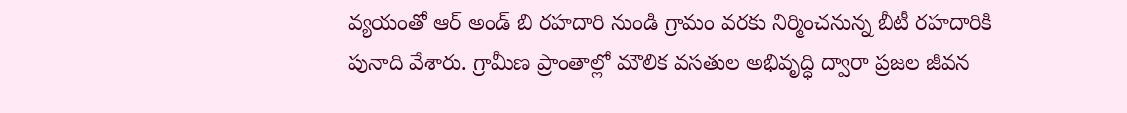వ్యయంతో ఆర్ అండ్ బి రహదారి నుండి గ్రామం వరకు నిర్మించనున్న బీటీ రహదారికి పునాది వేశారు. గ్రామీణ ప్రాంతాల్లో మౌలిక వసతుల అభివృద్ధి ద్వారా ప్రజల జీవన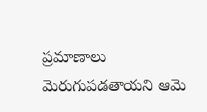ప్రమాణాలు మెరుగుపడతాయని ఆమె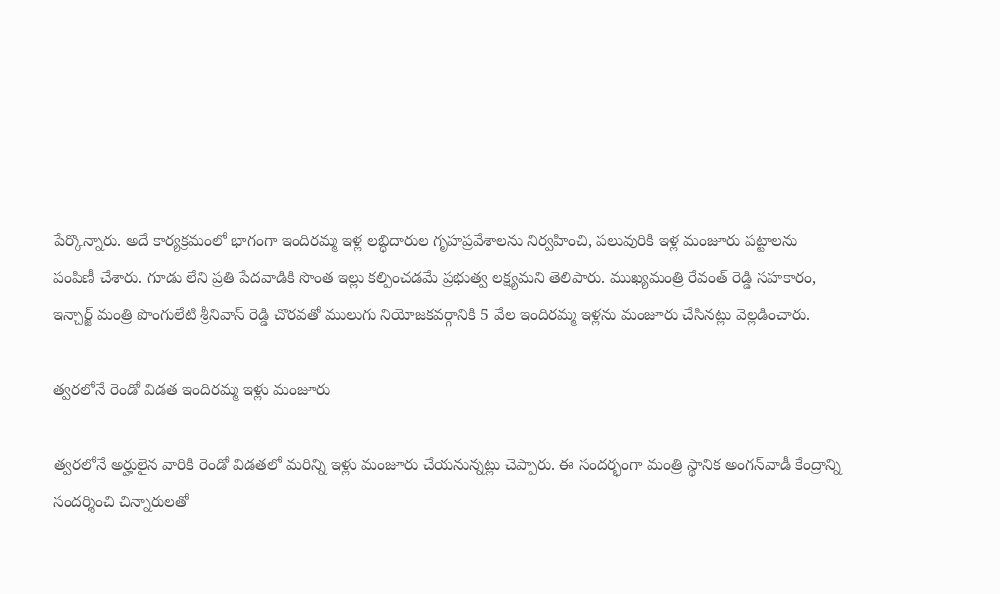పేర్కొన్నారు. అదే కార్యక్రమంలో భాగంగా ఇందిరమ్మ ఇళ్ల లబ్ధిదారుల గృహప్రవేశాలను నిర్వహించి, పలువురికి ఇళ్ల మంజూరు పట్టాలను పంపిణీ చేశారు. గూడు లేని ప్రతి పేదవాడికి సొంత ఇల్లు కల్పించడమే ప్రభుత్వ లక్ష్యమని తెలిపారు. ముఖ్యమంత్రి రేవంత్ రెడ్డి సహకారం, ఇన్చార్జ్ మంత్రి పొంగులేటి శ్రీనివాస్ రెడ్డి చొరవతో ములుగు నియోజకవర్గానికి 5 వేల ఇందిరమ్మ ఇళ్లను మంజూరు చేసినట్లు వెల్లడించారు.

త్వరలోనే రెండో విడత ఇందిర‌మ్మ ఇళ్లు మంజూరు

త్వరలోనే అర్హులైన వారికి రెండో విడతలో మరిన్ని ఇళ్లు మంజూరు చేయనున్నట్లు చెప్పారు. ఈ సందర్భంగా మంత్రి స్థానిక అంగన్‌వాడీ కేంద్రాన్ని సందర్శించి చిన్నారులతో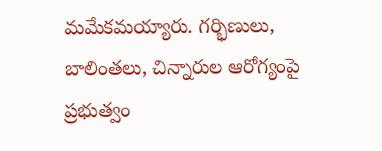మమేకమయ్యారు. గర్భిణులు, బాలింతలు, చిన్నారుల ఆరోగ్యంపై ప్రభుత్వం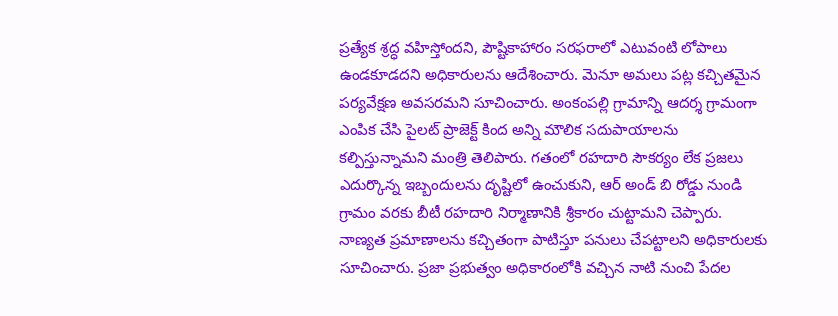ప్రత్యేక శ్రద్ధ వహిస్తోందని, పౌష్టికాహారం సరఫరాలో ఎటువంటి లోపాలు ఉండకూడదని అధికారులను ఆదేశించారు. మెనూ అమలు పట్ల కచ్చితమైన పర్యవేక్షణ అవసరమని సూచించారు. అంకంపల్లి గ్రామాన్ని ఆదర్శ గ్రామంగా ఎంపిక చేసి పైలట్ ప్రాజెక్ట్ కింద అన్ని మౌలిక సదుపాయాలను కల్పిస్తున్నామని మంత్రి తెలిపారు. గతంలో రహదారి సౌకర్యం లేక ప్రజలు ఎదుర్కొన్న ఇబ్బందులను దృష్టిలో ఉంచుకుని, ఆర్ అండ్ బి రోడ్డు నుండి గ్రామం వరకు బీటీ రహదారి నిర్మాణానికి శ్రీకారం చుట్టామని చెప్పారు. నాణ్యత ప్రమాణాలను కచ్చితంగా పాటిస్తూ పనులు చేపట్టాలని అధికారులకు సూచించారు. ప్రజా ప్రభుత్వం అధికారంలోకి వచ్చిన నాటి నుంచి పేదల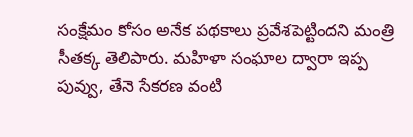సంక్షేమం కోసం అనేక పథకాలు ప్రవేశపెట్టిందని మంత్రి సీతక్క తెలిపారు. మహిళా సంఘాల ద్వారా ఇప్ప పువ్వు, తేనె సేకరణ వంటి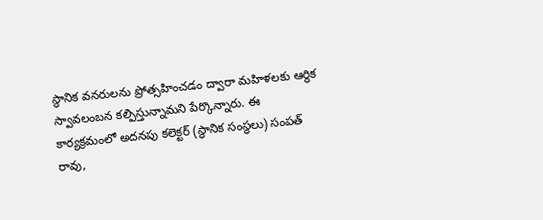స్థానిక వనరులను ప్రోత్సహించడం ద్వారా మహిళలకు ఆర్థిక స్వావలంబన కల్పిస్తున్నామని పేర్కొన్నారు. ఈ కార్యక్రమంలో అదనపు కలెక్టర్ (స్థానిక సంస్థలు) సంపత్ రావు,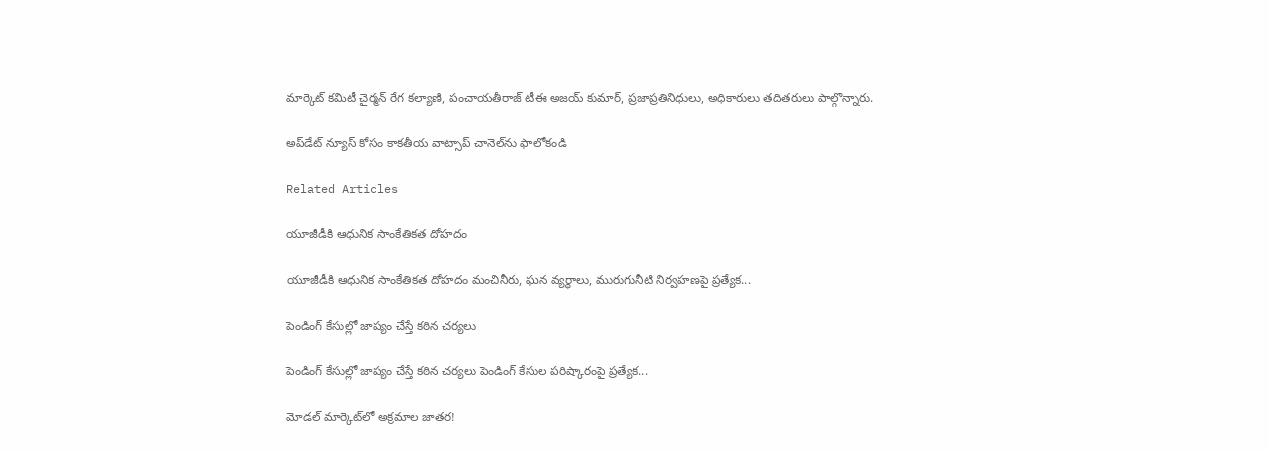మార్కెట్ కమిటీ చైర్మన్ రేగ కల్యాణి, పంచాయతీరాజ్ టీఈ అజయ్ కుమార్, ప్రజాప్రతినిధులు, అధికారులు తదితరులు పాల్గొన్నారు.

అప్‌డేట్ న్యూస్ కోసం కాక‌తీయ వాట్సాప్ చానెల్‌ను ఫాలోకండి

Related Articles

యూజీడీకి ఆధునిక సాంకేతికత దోహదం

యూజీడీకి ఆధునిక సాంకేతికత దోహదం మంచినీరు, ఘన వ్యర్థాలు, మురుగునీటి నిర్వహణపై ప్రత్యేక...

పెండింగ్‌ కేసుల్లో జాప్యం చేస్తే కఠిన చర్యలు

పెండింగ్‌ కేసుల్లో జాప్యం చేస్తే కఠిన చర్యలు పెండింగ్‌ కేసుల పరిష్కారంపై ప్రత్యేక...

మోడల్ మార్కెట్‌లో అక్రమాల జాతర!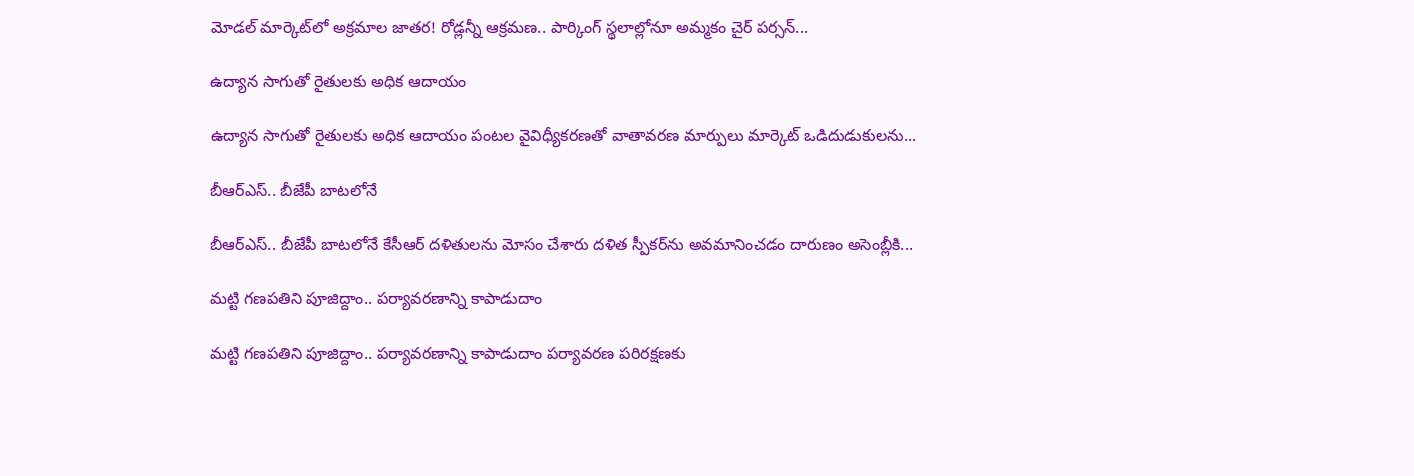మోడల్ మార్కెట్‌లో అక్రమాల జాతర! రోడ్లన్నీ ఆక్రమణ.. పార్కింగ్ స్థ‌లాల్లోనూ అమ్మకం చైర్ పర్సన్...

ఉద్యాన సాగుతో రైతులకు అధిక ఆదాయం

ఉద్యాన సాగుతో రైతులకు అధిక ఆదాయం పంటల వైవిధ్యీకరణతో వాతావరణ మార్పులు మార్కెట్‌ ఒడిదుడుకులను...

బీఆర్‌ఎస్‌.. బీజేపీ బాటలోనే

బీఆర్‌ఎస్‌.. బీజేపీ బాటలోనే కేసీఆర్‌ దళితులను మోసం చేశారు దళిత స్పీకర్‌ను అవమానించడం దారుణం అసెంబ్లీకి...

మట్టి గణపతిని పూజిద్దాం.. పర్యావరణాన్ని కాపాడుదాం

మట్టి గణపతిని పూజిద్దాం.. పర్యావరణాన్ని కాపాడుదాం పర్యావరణ పరిరక్షణకు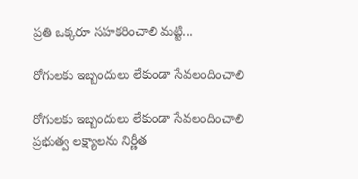ప్రతి ఒక్కరూ సహకరించాలి మట్టి...

రోగులకు ఇబ్బందులు లేకుండా సేవలందించాలి

రోగులకు ఇబ్బందులు లేకుండా సేవలందించాలి ప్రభుత్వ లక్ష్యాలను నిర్ణీత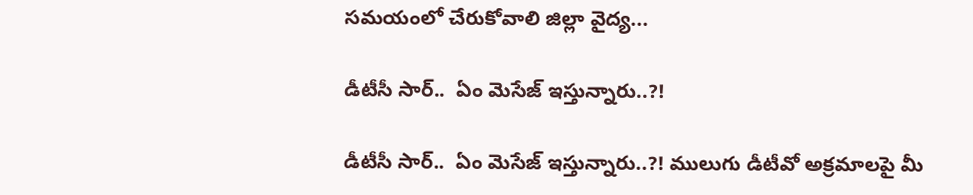సమయంలో చేరుకోవాలి జిల్లా వైద్య...

డీటీసీ సార్‌..  ఏం మెసేజ్ ఇస్తున్నారు..?!

డీటీసీ సార్‌..  ఏం మెసేజ్ ఇస్తున్నారు..?! ములుగు డీటీవో అక్ర‌మాల‌పై మీ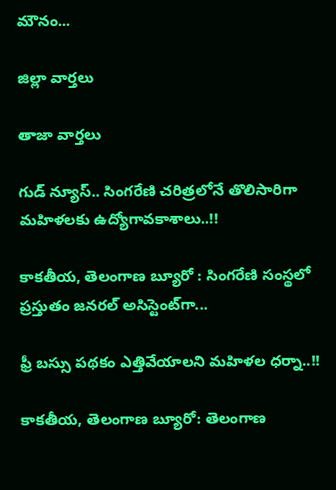మౌనం...

జిల్లా వార్త‌లు

తాజా వార్త‌లు

గుడ్ న్యూస్.. సింగరేణి చరిత్రలోనే తొలిసారిగా మ‌హిళ‌ల‌కు ఉద్యోగావ‌కాశాలు..!!

కాక‌తీయ‌, తెలంగాణ బ్యూరో : సింగరేణి సంస్థలో ప్రస్తుతం జనరల్ అసిస్టెంట్‌గా...

ఫ్రీ బస్సు పథకం ఎత్తివేయాలని మహిళల ధర్నా..!!

కాకతీయ, తెలంగాణ బ్యూరో: తెలంగాణ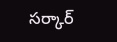సర్కార్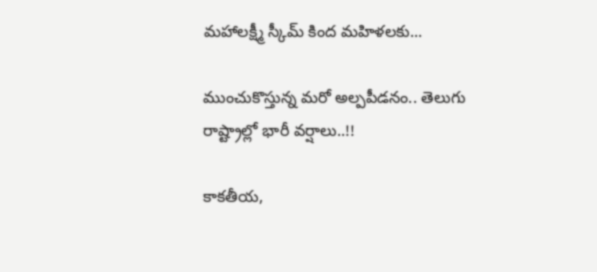మహాలక్ష్మీ స్కీమ్ కింద మహిళలకు...

ముంచుకొస్తున్న మరో అల్పపీడనం.. తెలుగు రాష్ట్రాల్లో భారీ వర్షాలు..!!

కాకతీయ,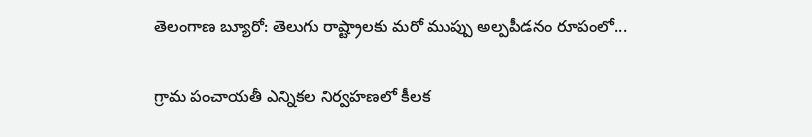తెలంగాణ బ్యూరో: తెలుగు రాష్ట్రాలకు మరో ముప్పు అల్పపీడనం రూపంలో...

గ్రామ పంచాయ‌తీ ఎన్నిక‌ల నిర్వ‌హ‌ణ‌లో కీల‌క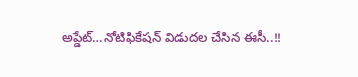అప్డేట్‌…నోటిఫికేషన్ విడుదల చేసిన ఈసీ..!!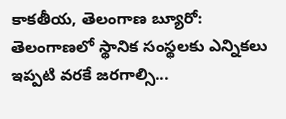కాకతీయ, తెలంగాణ బ్యూరో:  తెలంగాణలో స్థానిక సంస్థలకు ఎన్నికలు ఇప్పటి వరకే జరగాల్సి...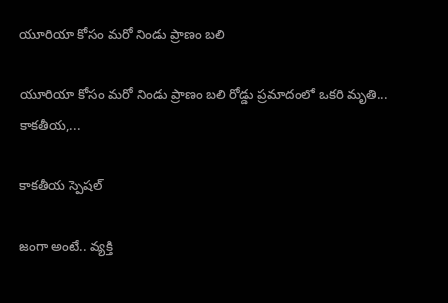యూరియా కోసం మరో నిండు ప్రాణం బలి

యూరియా కోసం మరో నిండు ప్రాణం బలి రోడ్డు ప్రమాదంలో ఒకరి మృతి... కాకతీయ,...

కాక‌తీయ స్పెష‌ల్‌

జంగా అంటే.. వ్య‌క్తి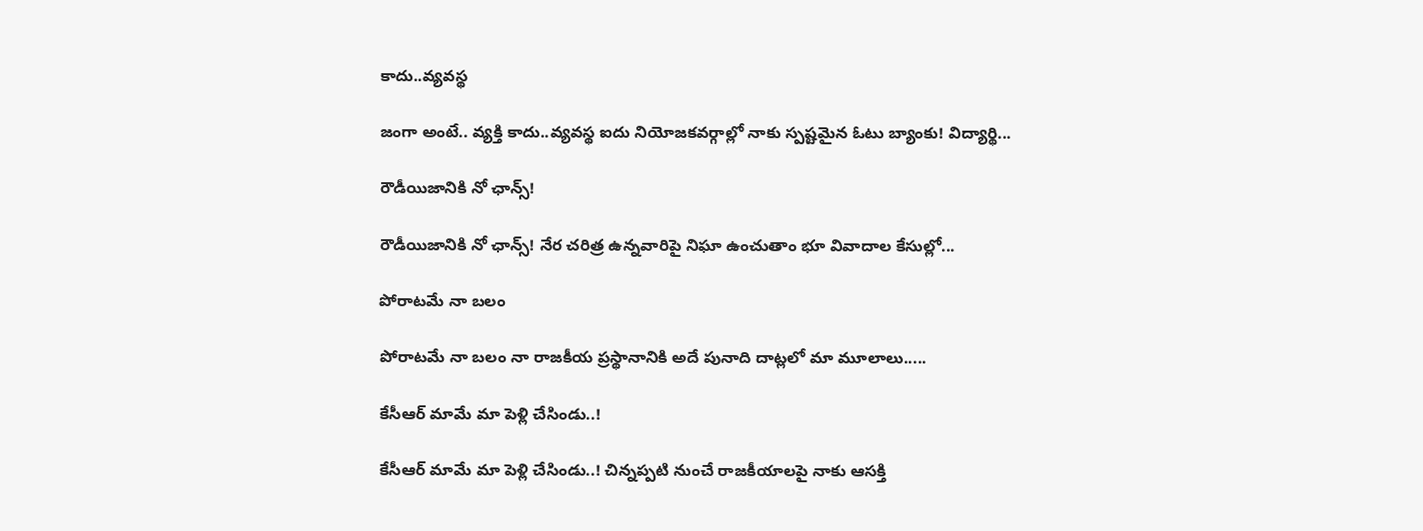కాదు..వ్య‌వస్థ‌

జంగా అంటే.. వ్య‌క్తి కాదు..వ్య‌వస్థ‌ ఐదు నియోజ‌క‌వ‌ర్గాల్లో నాకు స్ప‌ష్ట‌మైన ఓటు బ్యాంకు! విద్యార్థి...

రౌడీయిజానికి నో ఛాన్స్‌!

రౌడీయిజానికి నో ఛాన్స్‌! నేర చరిత్ర ఉన్న‌వారిపై నిఘా ఉంచుతాం భూ వివాదాల కేసుల్లో...

పోరాటమే నా బలం

పోరాటమే నా బలం నా రాజకీయ ప్రస్థానానికి అదే పునాది దాట్లలో మా మూలాలు.....

కేసీఆర్‌ మామే మా పెళ్లి చేసిండు..!

కేసీఆర్‌ మామే మా పెళ్లి చేసిండు..! చిన్నప్ప‌టి నుంచే రాజకీయాలపై నాకు ఆసక్తి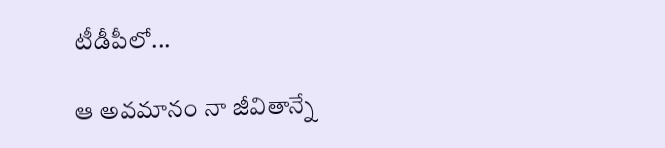టీడీపీలో...

ఆ అవమానం నా జీవితాన్నే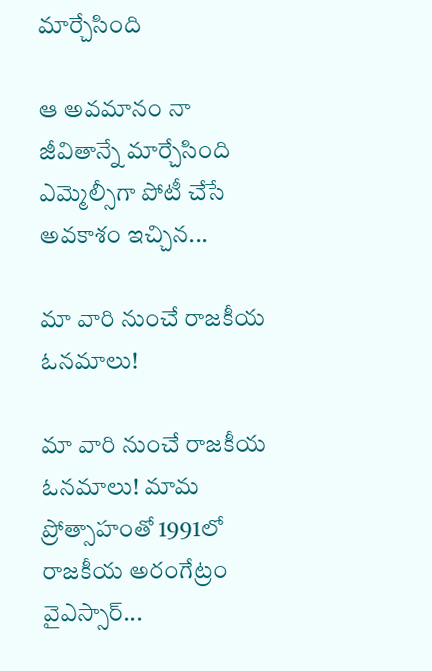మార్చేసింది

ఆ అవమానం నా జీవితాన్నే మార్చేసింది ఎమ్మెల్సీగా పోటీ చేసే అవ‌కాశం ఇచ్చిన...

మా వారి నుంచే రాజకీయ ఓనమాలు!

మా వారి నుంచే రాజకీయ ఓనమాలు! మామ ప్రోత్సాహంతో 1991లో రాజకీయ అరంగేట్రం వైఎస్సార్‌...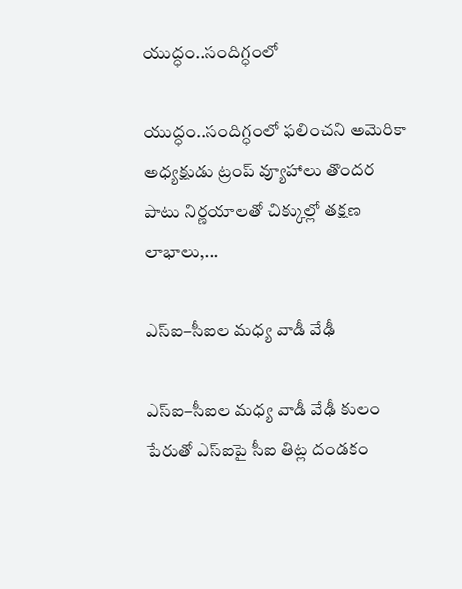యుద్ధం..సందిగ్ధంలో

యుద్ధం..సందిగ్ధంలో ఫ‌లించని అమెరికా అధ్య‌క్షుడు ట్రంప్ వ్యూహాలు తొంద‌ర పాటు నిర్ణ‌యాల‌తో చిక్కుల్లో తక్షణ లాభాలు,...

ఎస్ఐ–సీఐల మ‌ధ్య వాడీ వేఢీ

ఎస్ఐ–సీఐల మ‌ధ్య వాడీ వేఢీ కులం పేరుతో ఎస్ఐపై సీఐ తిట్ల దండ‌కం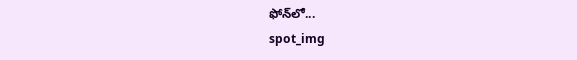ఫోన్‌లో...
spot_img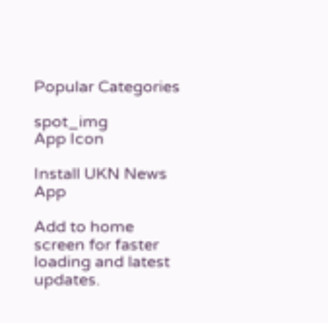Popular Categories

spot_img
App Icon

Install UKN News App

Add to home screen for faster loading and latest updates.